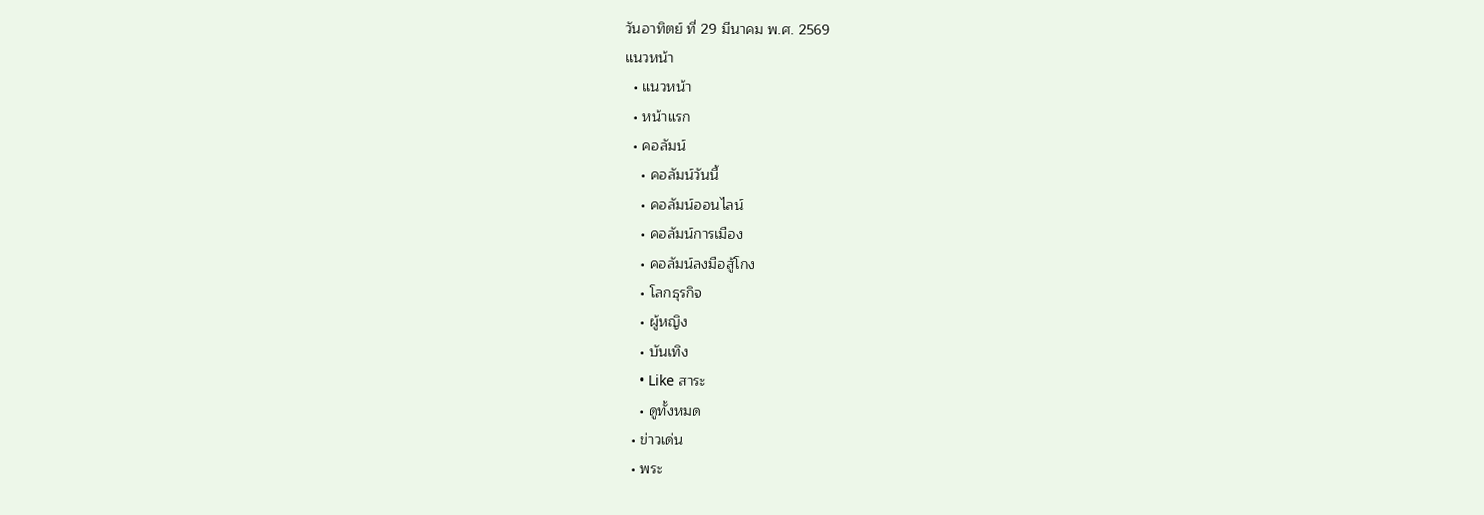วันอาทิตย์ ที่ 29 มีนาคม พ.ศ. 2569
แนวหน้า
  • แนวหน้า
  • หน้าแรก
  • คอลัมน์
    • คอลัมน์วันนี้
    • คอลัมน์ออนไลน์
    • คอลัมน์การเมือง
    • คอลัมน์ลงมือสู้โกง
    • โลกธุรกิจ
    • ผู้หญิง
    • บันเทิง
    • Like สาระ
    • ดูทั้งหมด
  • ข่าวเด่น
  • พระ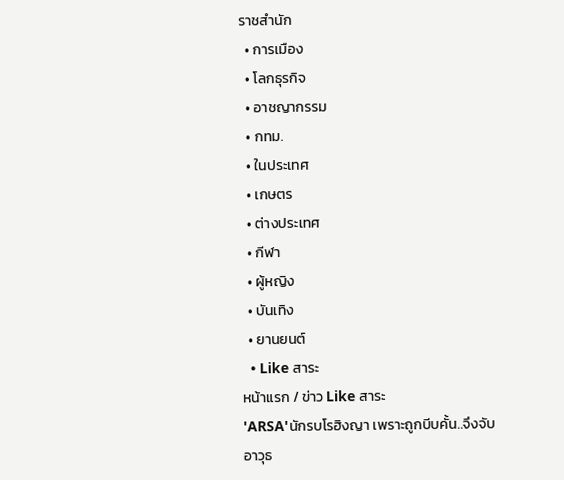ราชสำนัก
  • การเมือง
  • โลกธุรกิจ
  • อาชญากรรม
  • กทม.
  • ในประเทศ
  • เกษตร
  • ต่างประเทศ
  • กีฬา
  • ผู้หญิง
  • บันเทิง
  • ยานยนต์
  • Like สาระ
หน้าแรก / ข่าว Like สาระ
'ARSA'นักรบโรฮิงญา เพราะถูกบีบคั้น..จึงจับอาวุธ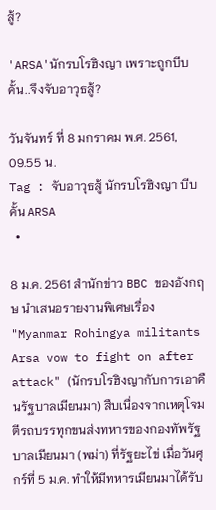สู้?

'ARSA'นักรบโรฮิงญา เพราะถูกบีบคั้น..จึงจับอาวุธสู้?

วันจันทร์ ที่ 8 มกราคม พ.ศ. 2561, 09.55 น.
Tag : จับอาวุธสู้ นักรบโรฮิงญา บีบคั้น ARSA
  •

8 ม.ค. 2561 สำนักข่าว BBC ของอังกฤษ นำเสนอรายงานพิเศษเรื่อง "Myanmar Rohingya militants Arsa vow to fight on after attack" (นักรบโรฮิงญากับการเอาคืนรัฐบาลเมียนมา) สืบเนื่องจากเหตุโจมตีรถบรรทุกขนส่งทหารของกองทัพรัฐบาลเมียนมา (พม่า) ที่รัฐยะไข่ เมื่อวันศุกร์ที่ 5 ม.ค. ทำให้มีทหารเมียนมาได้รับ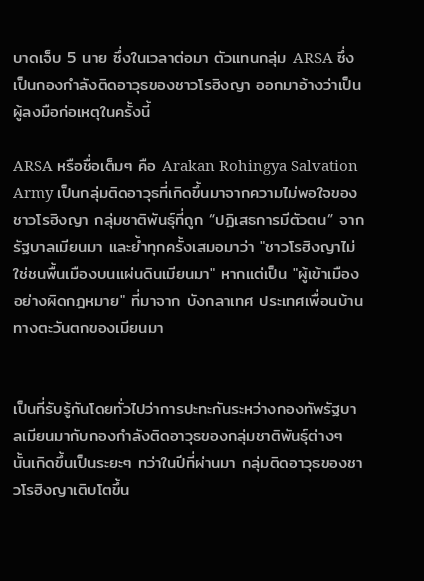บาดเจ็บ 5 นาย ซึ่งในเวลาต่อมา ตัวแทนกลุ่ม ARSA ซึ่งเป็นกองกำลังติดอาวุธของชาวโรฮิงญา ออกมาอ้างว่าเป็นผู้ลงมือก่อเหตุในครั้งนี้

ARSA หรือชื่อเต็มๆ คือ Arakan Rohingya Salvation Army เป็นกลุ่มติดอาวุธที่เกิดขึ้นมาจากความไม่พอใจของชาวโรฮิงญา กลุ่มชาติพันธุ์ที่ถูก “ปฏิเสธการมีตัวตน” จากรัฐบาลเมียนมา และย้ำทุกครั้งเสมอมาว่า "ชาวโรฮิงญาไม่ใช่ชนพื้นเมืองบนแผ่นดินเมียนมา" หากแต่เป็น "ผู้เข้าเมืองอย่างผิดกฎหมาย" ที่มาจาก บังกลาเทศ ประเทศเพื่อนบ้านทางตะวันตกของเมียนมา


เป็นที่รับรู้กันโดยทั่วไปว่าการปะทะกันระหว่างกองทัพรัฐบาลเมียนมากับกองกำลังติดอาวุธของกลุ่มชาติพันธุ์ต่างๆ นั้นเกิดขึ้นเป็นระยะๆ ทว่าในปีที่ผ่านมา กลุ่มติดอาวุธของชาวโรฮิงญาเติบโตขึ้น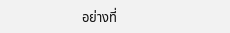อย่างที่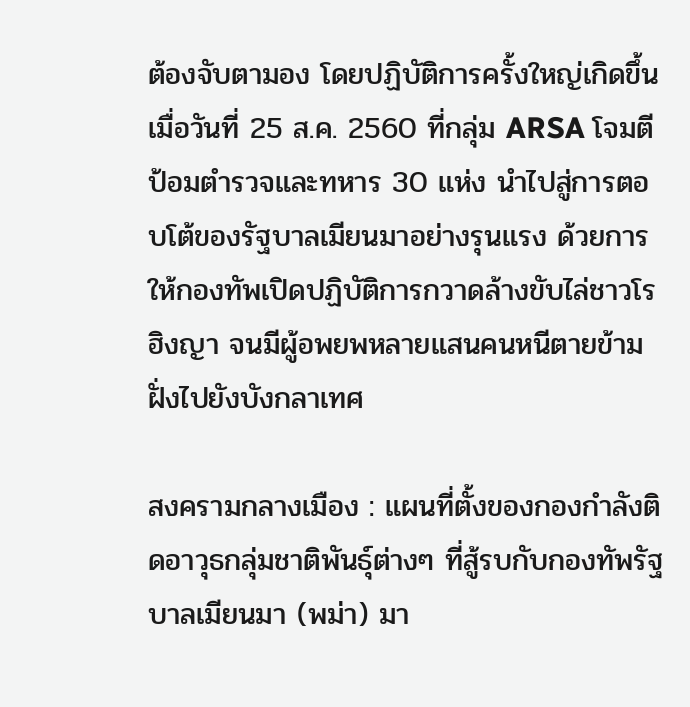ต้องจับตามอง โดยปฏิบัติการครั้งใหญ่เกิดขึ้นเมื่อวันที่ 25 ส.ค. 2560 ที่กลุ่ม ARSA โจมตีป้อมตำรวจและทหาร 30 แห่ง นำไปสู่การตอบโต้ของรัฐบาลเมียนมาอย่างรุนแรง ด้วยการให้กองทัพเปิดปฏิบัติการกวาดล้างขับไล่ชาวโรฮิงญา จนมีผู้อพยพหลายแสนคนหนีตายข้ามฝั่งไปยังบังกลาเทศ

สงครามกลางเมือง : แผนที่ตั้งของกองกำลังติดอาวุธกลุ่มชาติพันธุ์ต่างๆ ที่สู้รบกับกองทัพรัฐบาลเมียนมา (พม่า) มา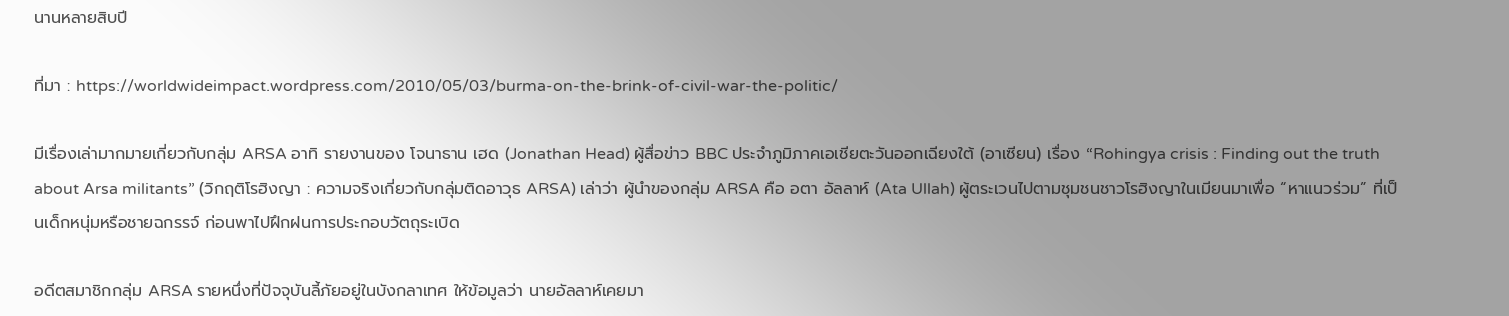นานหลายสิบปี

ที่มา : https://worldwideimpact.wordpress.com/2010/05/03/burma-on-the-brink-of-civil-war-the-politic/

มีเรื่องเล่ามากมายเกี่ยวกับกลุ่ม ARSA อาทิ รายงานของ โจนาธาน เฮด (Jonathan Head) ผู้สื่อข่าว BBC ประจำภูมิภาคเอเชียตะวันออกเฉียงใต้ (อาเซียน) เรื่อง “Rohingya crisis : Finding out the truth about Arsa militants” (วิกฤติโรฮิงญา : ความจริงเกี่ยวกับกลุ่มติดอาวุธ ARSA) เล่าว่า ผู้นำของกลุ่ม ARSA คือ อตา อัลลาห์ (Ata Ullah) ผู้ตระเวนไปตามชุมชนชาวโรฮิงญาในเมียนมาเพื่อ “หาแนวร่วม” ที่เป็นเด็กหนุ่มหรือชายฉกรรจ์ ก่อนพาไปฝึกฝนการประกอบวัตถุระเบิด

อดีตสมาชิกกลุ่ม ARSA รายหนึ่งที่ปัจจุบันลี้ภัยอยู่ในบังกลาเทศ ให้ข้อมูลว่า นายอัลลาห์เคยมา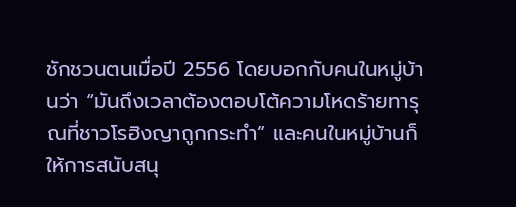ชักชวนตนเมื่อปี 2556 โดยบอกกับคนในหมู่บ้านว่า “มันถึงเวลาต้องตอบโต้ความโหดร้ายทารุณที่ชาวโรฮิงญาถูกกระทำ” และคนในหมู่บ้านก็ให้การสนับสนุ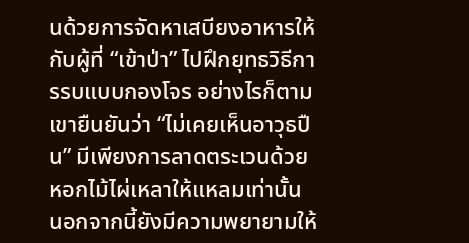นด้วยการจัดหาเสบียงอาหารให้กับผู้ที่ “เข้าป่า” ไปฝึกยุทธวิธีการรบแบบกองโจร อย่างไรก็ตาม เขายืนยันว่า “ไม่เคยเห็นอาวุธปืน” มีเพียงการลาดตระเวนด้วยหอกไม้ไผ่เหลาให้แหลมเท่านั้น นอกจากนี้ยังมีความพยายามให้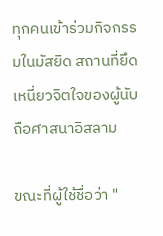ทุกคนเข้าร่วมกิจกรรมในมัสยิด สถานที่ยึดเหนี่ยวจิตใจของผู้นับถือศาสนาอิสลาม

ขณะที่ผู้ใช้ชื่อว่า "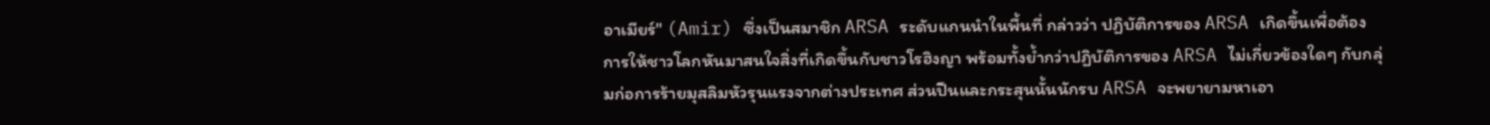อาเมียร์" (Amir) ซึ่งเป็นสมาชิก ARSA ระดับแกนนำในพื้นที่ กล่าวว่า ปฏิบัติการของ ARSA เกิดขึ้นเพื่อต้องการให้ชาวโลกหันมาสนใจสิ่งที่เกิดขึ้นกับชาวโรฮิงญา พร้อมทั้งย้ำกว่าปฏิบัติการของ ARSA ไม่เกี่ยวข้องใดๆ กับกลุ่มก่อการร้ายมุสลิมหัวรุนแรงจากต่างประเทศ ส่วนปืนและกระสุนนั้นนักรบ ARSA จะพยายามหาเอา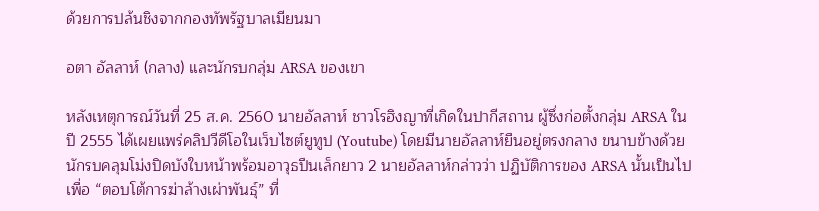ด้วยการปล้นชิงจากกองทัพรัฐบาลเมียนมา

อตา อัลลาห์ (กลาง) และนักรบกลุ่ม ARSA ของเขา

หลังเหตุการณ์วันที่ 25 ส.ค. 2560 นายอัลลาห์ ชาวโรฮิงญาที่เกิดในปากีสถาน ผู้ซึ่งก่อตั้งกลุ่ม ARSA ในปี 2555 ได้เผยแพร่คลิปวีดีโอในเว็บไซต์ยูทูป (Youtube) โดยมีนายอัลลาห์ยืนอยู่ตรงกลาง ขนาบข้างด้วยนักรบคลุมโม่งปิดบังใบหน้าพร้อมอาวุธปืนเล็กยาว 2 นายอัลลาห์กล่าวว่า ปฏิบัติการของ ARSA นั้นเป็นไปเพื่อ “ตอบโต้การฆ่าล้างเผ่าพันธุ์” ที่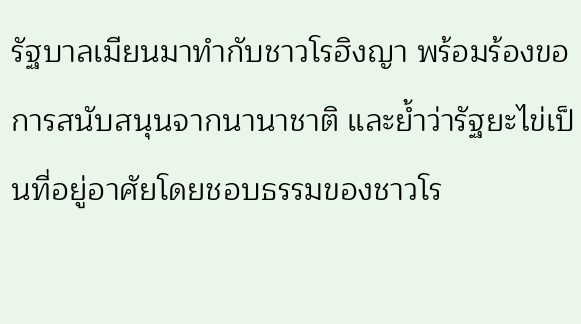รัฐบาลเมียนมาทำกับชาวโรฮิงญา พร้อมร้องขอการสนับสนุนจากนานาชาติ และย้ำว่ารัฐยะไข่เป็นที่อยู่อาศัยโดยชอบธรรมของชาวโร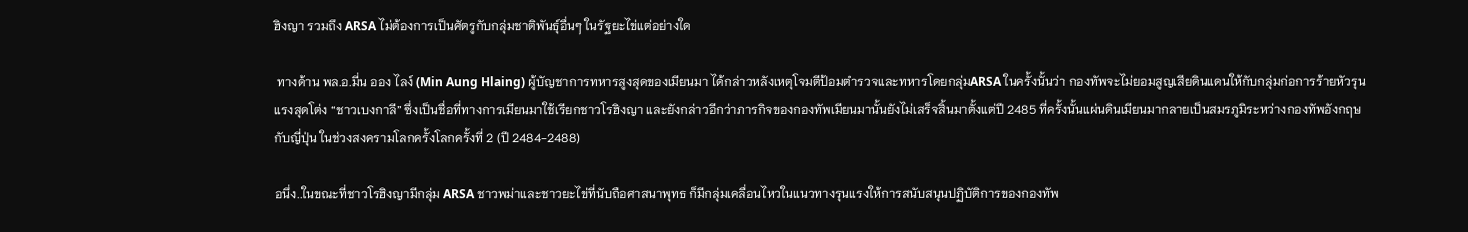ฮิงญา รวมถึง ARSA ไม่ต้องการเป็นศัตรูกับกลุ่มชาติพันธุ์อื่นๆ ในรัฐยะไข่แต่อย่างใด

 ทางด้าน พล.อ.มี่น ออง ไลง์ (Min Aung Hlaing) ผู้บัญชาการทหารสูงสุดของเมียนมา ได้กล่าวหลังเหตุโจมตีป้อมตำรวจและทหารโดยกลุ่มARSA ในครั้งนั้นว่า กองทัพจะไม่ยอมสูญเสียดินแดนให้กับกลุ่มก่อการร้ายหัวรุนแรงสุดโต่ง “ชาวเบงกาลี” ซึ่งเป็นชื่อที่ทางการเมียนมาใช้เรียกชาวโรฮิงญา และยังกล่าวอีกว่าภารกิจของกองทัพเมียนมานั้นยังไม่เสร็จสิ้นมาตั้งแต่ปี 2485 ที่ครั้งนั้นแผ่นดินเมียนมากลายเป็นสมรภูมิระหว่างกองทัพอังกฤษกับญี่ปุ่น ในช่วงสงครามโลกครั้งโลกครั้งที่ 2 (ปี 2484-2488)

อนึ่ง..ในขณะที่ชาวโรฮิงญามีกลุ่ม ARSA ชาวพม่าและชาวยะไข่ที่นับถือศาสนาพุทธ ก็มีกลุ่มเคลื่อนไหวในแนวทางรุนแรงให้การสนับสนุนปฏิบัติการของกองทัพ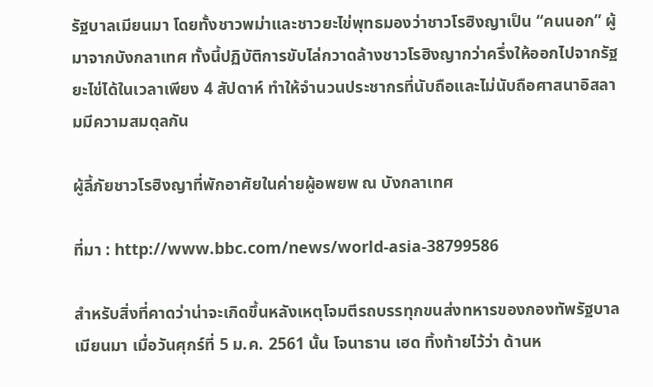รัฐบาลเมียนมา โดยทั้งชาวพม่าและชาวยะไข่พุทธมองว่าชาวโรฮิงญาเป็น “คนนอก” ผู้มาจากบังกลาเทศ ทั้งนี้ปฏิบัติการขับไล่กวาดล้างชาวโรฮิงญากว่าครึ่งให้ออกไปจากรัฐยะไข่ได้ในเวลาเพียง 4 สัปดาห์ ทำให้จำนวนประชากรที่นับถือและไม่นับถือศาสนาอิสลามมีความสมดุลกัน

ผู้ลี้ภัยชาวโรฮิงญาที่พักอาศัยในค่ายผู้อพยพ ณ บังกลาเทศ

ที่มา : http://www.bbc.com/news/world-asia-38799586

สำหรับสิ่งที่คาดว่าน่าจะเกิดขึ้นหลังเหตุโจมตีรถบรรทุกขนส่งทหารของกองทัพรัฐบาลเมียนมา เมื่อวันศุกร์ที่ 5 ม.ค. 2561 นั้น โจนาธาน เฮด ทิ้งท้ายไว้ว่า ด้านห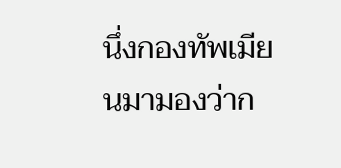นึ่งกองทัพเมียนมามองว่าก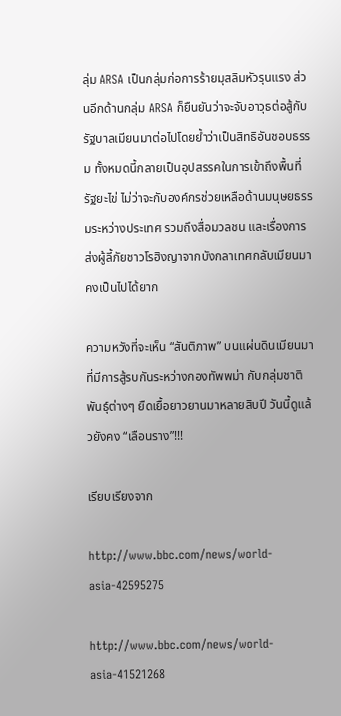ลุ่ม ARSA เป็นกลุ่มก่อการร้ายมุสลิมหัวรุนแรง ส่วนอีกด้านกลุ่ม ARSA ก็ยืนยันว่าจะจับอาวุธต่อสู้กับรัฐบาลเมียนมาต่อไปโดยย้ำว่าเป็นสิทธิอันชอบธรรม ทั้งหมดนี้กลายเป็นอุปสรรคในการเข้าถึงพื้นที่รัฐยะไข่ ไม่ว่าจะกับองค์กรช่วยเหลือด้านมนุษยธรรมระหว่างประเทศ รวมถึงสื่อมวลชน และเรื่องการส่งผู้ลี้ภัยชาวโรฮิงญาจากบังกลาเทศกลับเมียนมาคงเป็นไปได้ยาก

ความหวังที่จะเห็น “สันติภาพ” บนแผ่นดินเมียนมา ที่มีการสู้รบกันระหว่างกองทัพพม่า กับกลุ่มชาติพันธุ์ต่างๆ ยืดเยื้อยาวยานมาหลายสิบปี วันนี้ดูแล้วยังคง “เลือนราง”!!!

เรียบเรียงจาก

http://www.bbc.com/news/world-asia-42595275

http://www.bbc.com/news/world-asia-41521268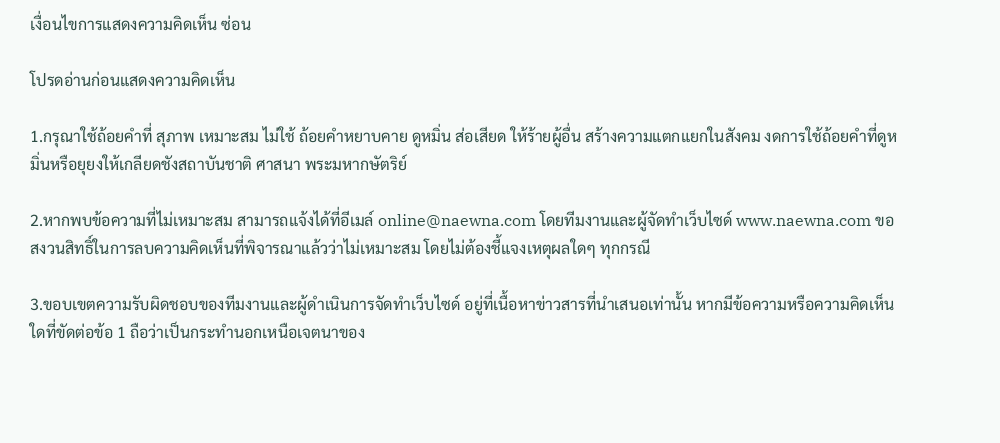เงื่อนไขการแสดงความคิดเห็น ซ่อน

โปรดอ่านก่อนแสดงความคิดเห็น

1.กรุณาใช้ถ้อยคำที่ สุภาพ เหมาะสม ไม่ใช้ ถ้อยคำหยาบคาย ดูหมิ่น ส่อเสียด ให้ร้ายผู้อื่น สร้างความแตกแยกในสังคม งดการใช้ถ้อยคำที่ดูหมิ่นหรือยุยงให้เกลียดชังสถาบันชาติ ศาสนา พระมหากษัตริย์

2.หากพบข้อความที่ไม่เหมาะสม สามารถแจ้งได้ที่อีเมล์ online@naewna.com โดยทีมงานและผู้จัดทำเว็บไซด์ www.naewna.com ขอสงวนสิทธิ์ในการลบความคิดเห็นที่พิจารณาแล้วว่าไม่เหมาะสม โดยไม่ต้องชี้แจงเหตุผลใดๆ ทุกกรณี

3.ขอบเขตความรับผิดชอบของทีมงานและผู้ดำเนินการจัดทำเว็บไซด์ อยู่ที่เนื้อหาข่าวสารที่นำเสนอเท่านั้น หากมีข้อความหรือความคิดเห็นใดที่ขัดต่อข้อ 1 ถือว่าเป็นกระทำนอกเหนือเจตนาของ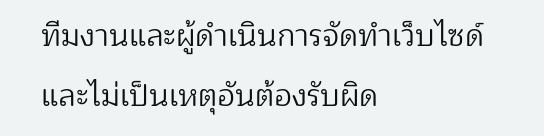ทีมงานและผู้ดำเนินการจัดทำเว็บไซด์ และไม่เป็นเหตุอันต้องรับผิด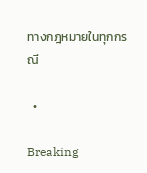ทางกฎหมายในทุกกรณี

  •

Breaking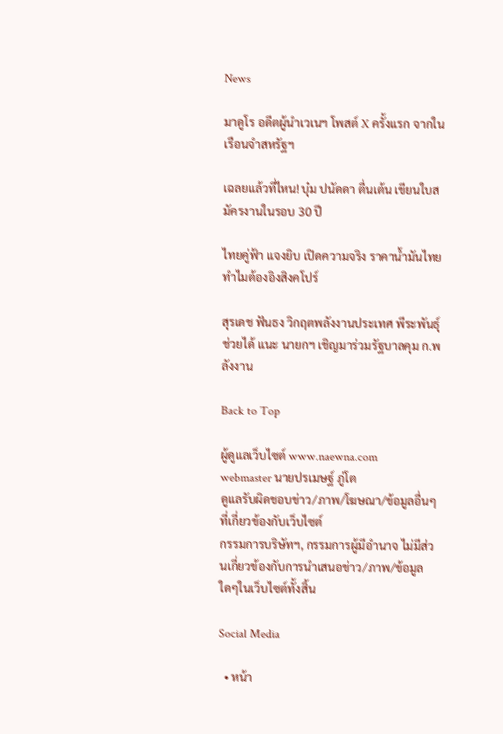News

มาดูโร อดีตผู้นำเวเนฯ โพสต์ X ครั้งแรก จากในเรือนจำสหรัฐฯ

เฉลยแล้วที่ไหน! บุ๋ม ปนัดดา ตื่นเต้น เขียนใบสมัครงานในรอบ 30 ปี

ไทยคู่ฟ้า แจงยิบ เปิดความจริง ราคาน้ำมันไทย ทำไมต้องอิงสิงคโปร์

สุรเดช ฟันธง วิกฤตพลังงานประเทศ พีระพันธุ์ ช่วยได้ แนะ นายกฯ เชิญมาร่วมรัฐบาลคุม ก.พลังงาน

Back to Top

ผู้ดูแลเว็บไซต์ www.naewna.com
webmaster นายปรเมษฐ์ ภู่โต
ดูแลรับผิดชอบข่าว/ภาพ/โฆษณา/ข้อมูลอื่นๆที่เกี่ยวข้องกับเว็บไซต์
กรรมการบริษัทฯ, กรรมการผู้มีอำนาจ ไม่มีส่วนเกี่ยวข้องกับการนำเสนอข่าว/ภาพ/ข้อมูลใดๆในเว็บไซต์ทั้งสิ้น

Social Media

  • หน้า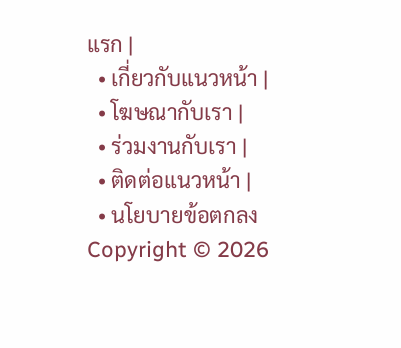แรก |
  • เกี่ยวกับแนวหน้า |
  • โฆษณากับเรา |
  • ร่วมงานกับเรา |
  • ติดต่อแนวหน้า |
  • นโยบายข้อตกลง
Copyright © 2026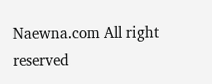Naewna.com All right reserved